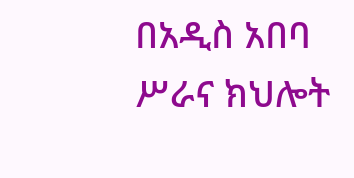በአዲስ አበባ ሥራና ክህሎት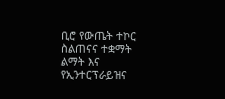ቢሮ የውጤት ተኮር ስልጠናና ተቋማት ልማት እና የኢንተርፕራይዝና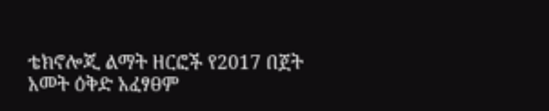ቴክኖሎጂ ልማት ዘርፎች የ2017 በጀት አመት ዕቅድ አፈፃፀም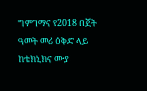ግምገማና የ2018 በጀት ዓመት መሪ ዕቅድ ላይ ከቴክኒክና ሙያ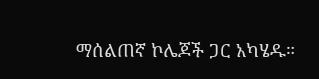ማሰልጠኛ ኮሌጆች ጋር አካሄዱ።